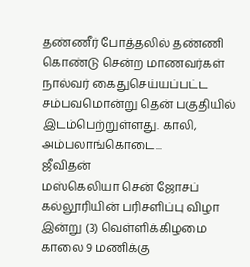தண்ணீர் போத்தலில் தண்ணி கொண்டு சென்ற மாணவர்கள் நால்வர் கைதுசெய்யப்பட்ட சம்பவமொன்று தென் பகுதியில் இடம்பெற்றுள்ளது. காலி, அம்பலாங்கொடை...
ஜீவிதன்
மஸ்கெலியா சென் ஜோசப் கல்லூரியின் பரிசளிப்பு விழா இன்று (3) வெள்ளிக்கிழமை காலை 9 மணிக்கு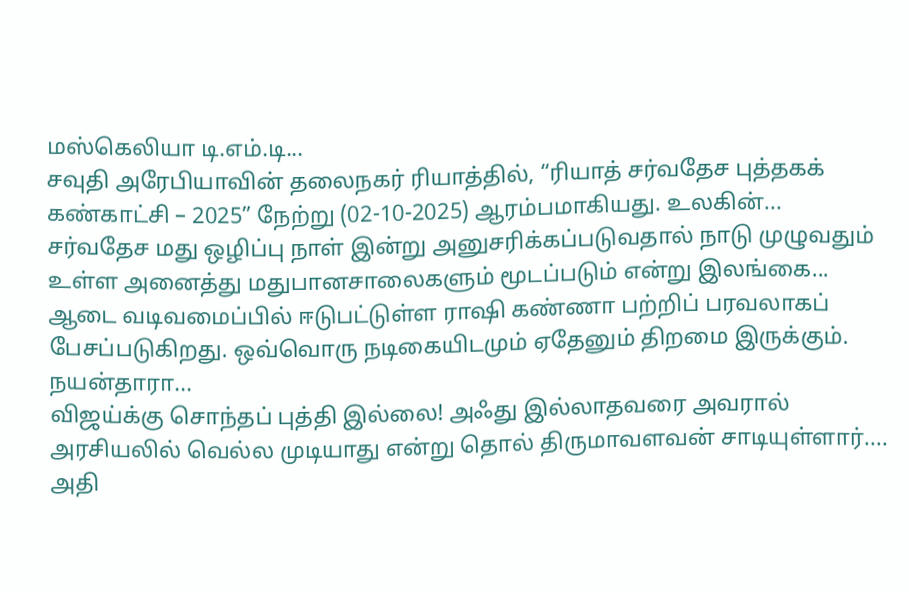மஸ்கெலியா டி.எம்.டி...
சவுதி அரேபியாவின் தலைநகர் ரியாத்தில், “ரியாத் சர்வதேச புத்தகக் கண்காட்சி – 2025” நேற்று (02-10-2025) ஆரம்பமாகியது. உலகின்...
சர்வதேச மது ஒழிப்பு நாள் இன்று அனுசரிக்கப்படுவதால் நாடு முழுவதும் உள்ள அனைத்து மதுபானசாலைகளும் மூடப்படும் என்று இலங்கை...
ஆடை வடிவமைப்பில் ஈடுபட்டுள்ள ராஷி கண்ணா பற்றிப் பரவலாகப் பேசப்படுகிறது. ஒவ்வொரு நடிகையிடமும் ஏதேனும் திறமை இருக்கும். நயன்தாரா...
விஜய்க்கு சொந்தப் புத்தி இல்லை! அஃது இல்லாதவரை அவரால் அரசியலில் வெல்ல முடியாது என்று தொல் திருமாவளவன் சாடியுள்ளார்....
அதி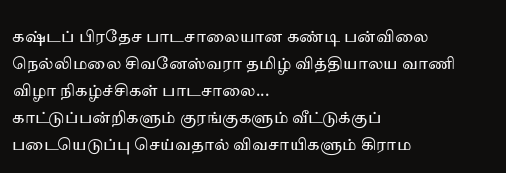கஷ்டப் பிரதேச பாடசாலையான கண்டி பன்விலை நெல்லிமலை சிவனேஸ்வரா தமிழ் வித்தியாலய வாணி விழா நிகழ்ச்சிகள் பாடசாலை...
காட்டுப்பன்றிகளும் குரங்குகளும் வீட்டுக்குப் படையெடுப்பு செய்வதால் விவசாயிகளும் கிராம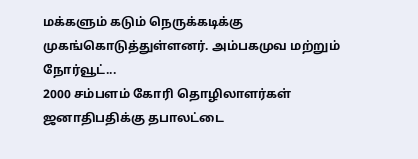மக்களும் கடும் நெருக்கடிக்கு முகங்கொடுத்துள்ளனர். அம்பகமுவ மற்றும் நோர்வூட்...
2000 சம்பளம் கோரி தொழிலாளர்கள் ஜனாதிபதிக்கு தபாலட்டை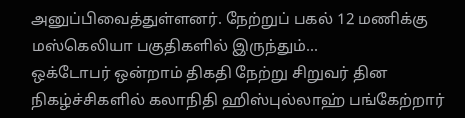அனுப்பிவைத்துள்ளனர். நேற்றுப் பகல் 12 மணிக்கு மஸ்கெலியா பகுதிகளில் இருந்தும்...
ஒக்டோபர் ஒன்றாம் திகதி நேற்று சிறுவர் தின நிகழ்ச்சிகளில் கலாநிதி ஹிஸ்புல்லாஹ் பங்கேற்றார்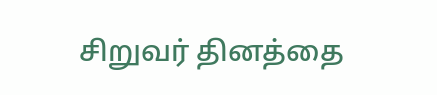சிறுவர் தினத்தை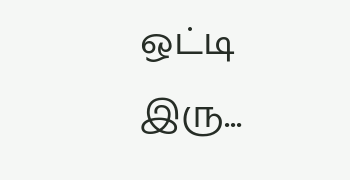ஒட்டி இரு...